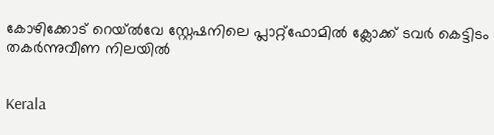കോഴിക്കോട് റെയ്ൽവേ സ്റ്റേഷനിലെ പ്ലാറ്റ്ഫോമിൽ ക്ലോക്ക് ടവർ കെട്ടിടം തകർന്നുവീണ നിലയിൽ


Kerala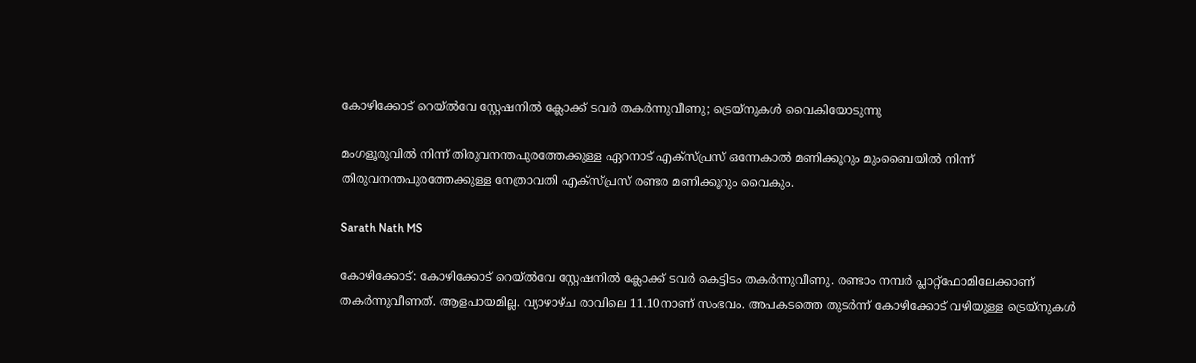കോഴിക്കോട് റെയ്ൽവേ സ്റ്റേഷനിൽ ക്ലോക്ക് ടവർ തകർന്നുവീണു; ട്രെയ്നുകൾ വൈകിയോടുന്നു

മംഗളൂരുവില്‍ നിന്ന് തിരുവനന്തപുരത്തേക്കുള്ള ഏറനാട് എക്‌സ്പ്രസ് ഒന്നേകാല്‍ മണിക്കൂറും മുംബൈയില്‍ നിന്ന് തിരുവനന്തപുരത്തേക്കുള്ള നേത്രാവതി എക്‌സ്പ്രസ് രണ്ടര മണിക്കൂറും വൈകും.

Sarath Nath MS

കോഴിക്കോട്: കോഴിക്കോട് റെയ്ൽവേ സ്റ്റേഷനിൽ ക്ലോക്ക് ടവർ കെട്ടിടം തകർന്നുവീണു. രണ്ടാം നമ്പർ പ്ലാറ്റ്‌ഫോമിലേക്കാണ് തകർന്നുവീണത്. ആളപായമില്ല. വ്യാഴാഴ്ച രാവിലെ 11.10നാണ് സംഭവം. അപകടത്തെ തുടര്‍ന്ന് കോഴിക്കോട് വഴിയുള്ള ട്രെയ്‌നുകള്‍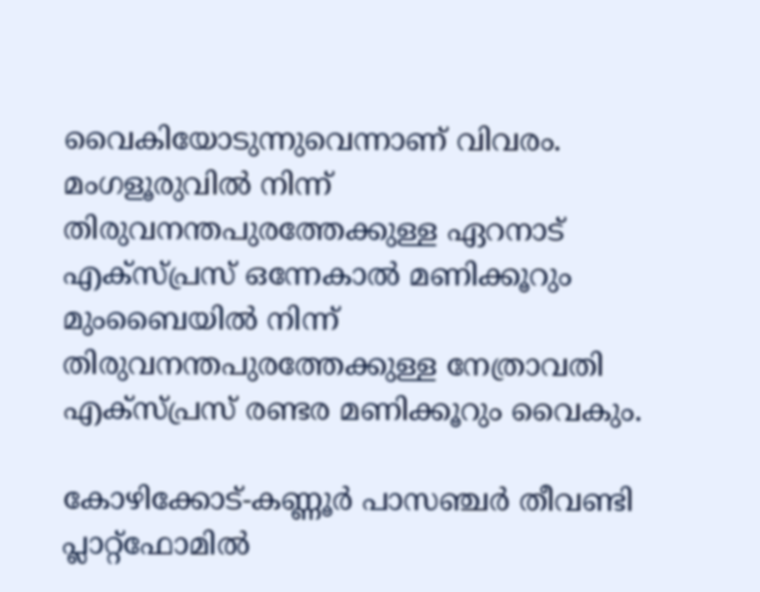വൈകിയോടുന്നുവെന്നാണ് വിവരം. മംഗളൂരുവില്‍ നിന്ന് തിരുവനന്തപുരത്തേക്കുള്ള ഏറനാട് എക്‌സ്പ്രസ് ഒന്നേകാല്‍ മണിക്കൂറും മുംബൈയില്‍ നിന്ന് തിരുവനന്തപുരത്തേക്കുള്ള നേത്രാവതി എക്‌സ്പ്രസ് രണ്ടര മണിക്കൂറും വൈകും.

കോഴിക്കോട്-കണ്ണൂർ പാസഞ്ചർ തീവണ്ടി പ്ലാറ്റ്ഫോമിൽ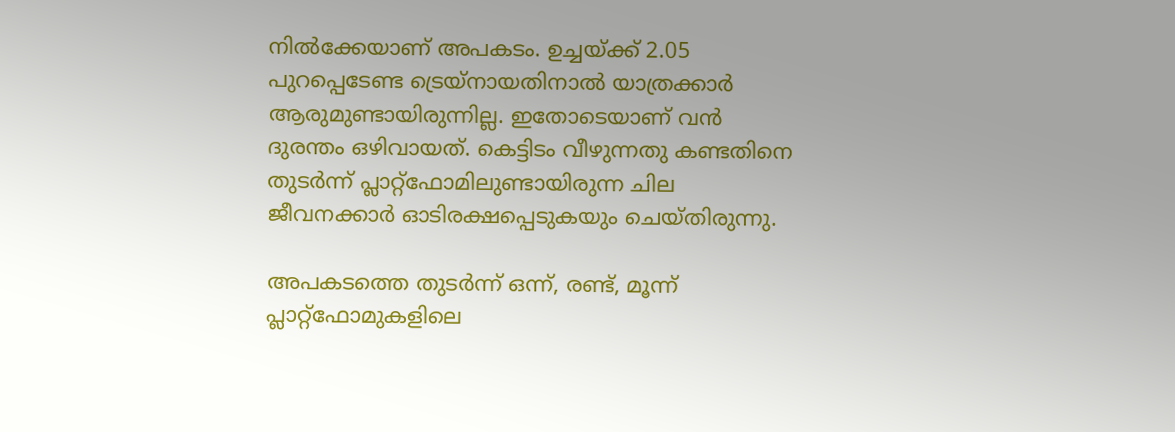നിൽക്കേയാണ് അപകടം. ഉച്ചയ്ക്ക് 2.05 പുറപ്പെടേണ്ട ട്രെയ്നായതിനാൽ യാത്രക്കാർ ആരുമുണ്ടായിരുന്നില്ല. ഇതോടെയാണ് വൻ ദുരന്തം ഒഴിവായത്. കെട്ടിടം വീഴുന്നതു കണ്ടതിനെ തുടർന്ന് പ്ലാറ്റ്‌ഫോമിലുണ്ടായിരുന്ന ചില ജീവനക്കാർ ഓടിരക്ഷപ്പെടുകയും ചെയ്തിരുന്നു.

അപകടത്തെ തുടര്‍ന്ന് ഒന്ന്, രണ്ട്, മൂന്ന് പ്ലാറ്റ്‌ഫോമുകളിലെ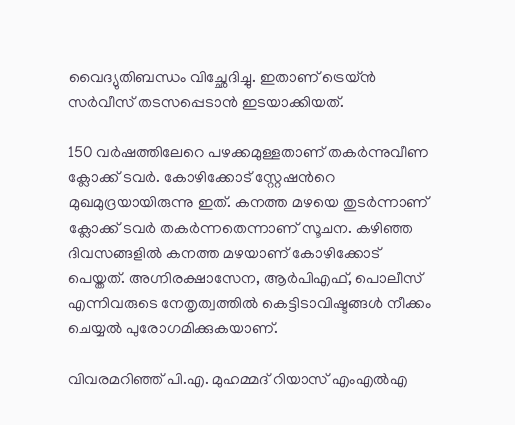വൈദ്യുതിബന്ധം വിച്ഛേദിച്ചു. ഇതാണ് ട്രെയ്ൻ സർവീസ് തടസപ്പെടാൻ ഇടയാക്കിയത്.

150 വർഷത്തിലേറെ പഴക്കമുള്ളതാണ് തകർന്നുവീണ ക്ലോക്ക് ടവർ. കോഴിക്കോട് സ്റ്റേഷന്‍റെ മുഖമുദ്രയായിരുന്നു ഇത്. കനത്ത മഴയെ തുടർന്നാണ് ക്ലോക്ക് ടവർ തകർന്നതെന്നാണ് സൂചന. കഴിഞ്ഞ ദിവസങ്ങളിൽ കനത്ത മഴയാണ് കോഴിക്കോട് പെയ്തത്. അഗ്നിരക്ഷാസേന, ആർപിഎഫ്, പൊലീസ് എന്നിവരുടെ നേതൃത്വത്തിൽ കെട്ടിടാവിഷ്ടങ്ങൾ നീക്കം ചെയ്യൽ പുരോഗമിക്കുകയാണ്.

വിവരമറിഞ്ഞ് പി.എ. മുഹമ്മദ് റിയാസ് എംഎൽഎ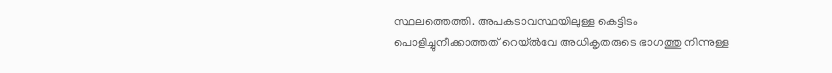സ്ഥലത്തെത്തി. അപകടാവസ്ഥയിലുള്ള കെട്ടിടം പൊളിച്ചുനീക്കാത്തത് റെയ്ൽവേ അധികൃതരുടെ ഭാഗത്തു നിന്നുള്ള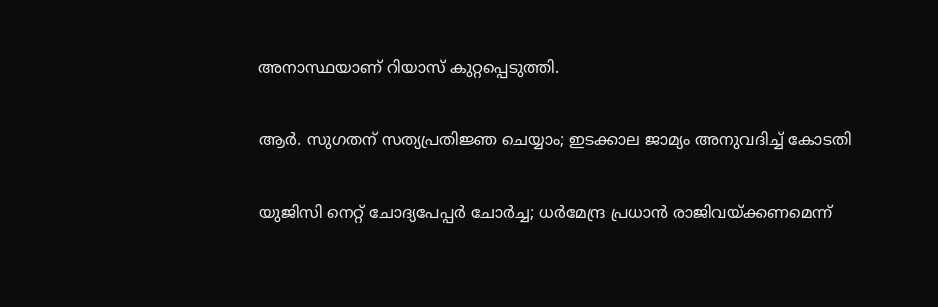അനാസ്ഥയാണ് റിയാസ് കുറ്റപ്പെടുത്തി.

ആർ. സുഗതന് സത്യപ്രതിജ്ഞ ചെയ്യാം; ഇടക്കാല ജാമ്യം അനുവദിച്ച് കോടതി

യുജിസി നെറ്റ് ചോദ്യപേപ്പർ ചോർച്ച; ധർമേന്ദ്ര പ്രധാൻ രാജിവയ്ക്കണമെന്ന്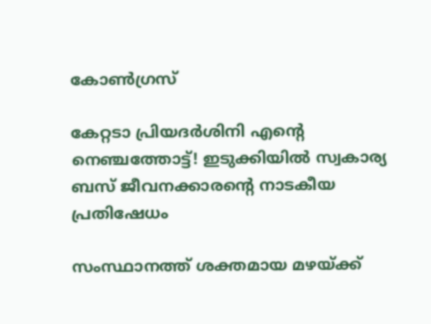കോൺഗ്രസ്

കേറ്റടാ പ്രിയദർശിനി എന്‍റെ നെഞ്ചത്തോട്ട്! ഇടുക്കിയിൽ സ്വകാര്യ ബസ് ജീവനക്കാരന്‍റെ നാടകീയ പ്രതിഷേധം

സംസ്ഥാനത്ത് ശക്തമായ മഴയ്ക്ക്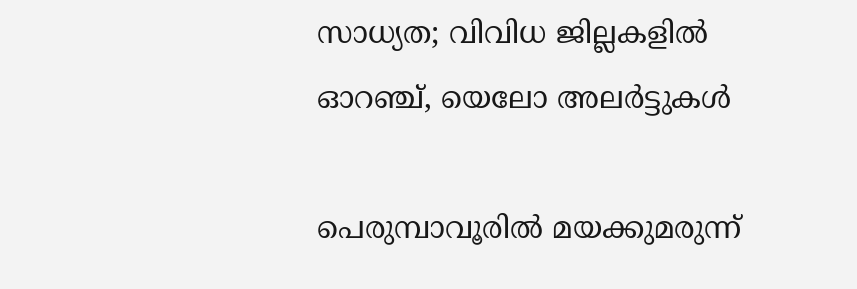സാധ്യത; വിവിധ ജില്ലകളിൽ ഓറഞ്ച്, യെലോ അലർട്ടുകൾ

പെരുമ്പാവൂരിൽ മയക്കുമരുന്ന്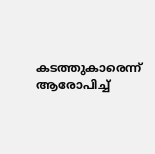കടത്തുകാരെന്ന് ആരോപിച്ച്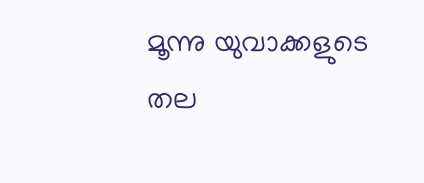മൂന്നു യുവാക്കളുടെ തല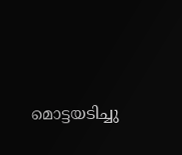മൊട്ടയടിച്ചു